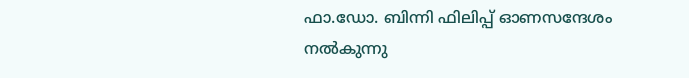ഫാ.ഡോ. ബിന്നി ഫിലിപ്പ് ഓണസന്ദേശം നൽകുന്നു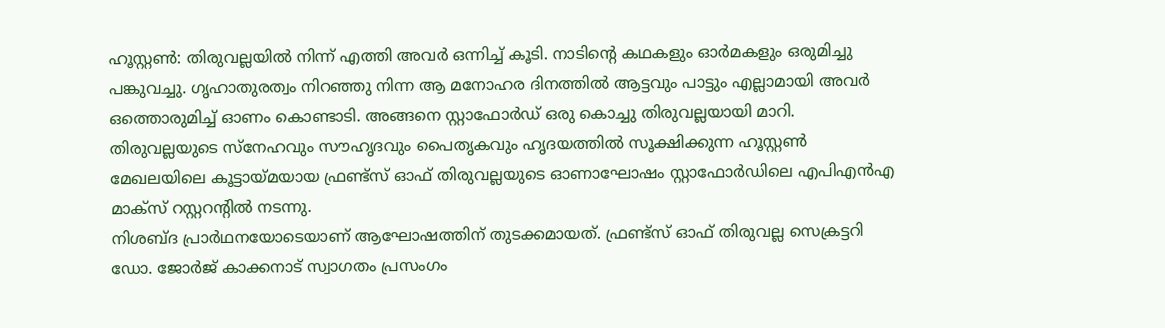ഹൂസ്റ്റൺ: തിരുവല്ലയിൽ നിന്ന് എത്തി അവർ ഒന്നിച്ച് കൂടി. നാടിന്റെ കഥകളും ഓർമകളും ഒരുമിച്ചു പങ്കുവച്ചു. ഗൃഹാതുരത്വം നിറഞ്ഞു നിന്ന ആ മനോഹര ദിനത്തിൽ ആട്ടവും പാട്ടും എല്ലാമായി അവർ ഒത്തൊരുമിച്ച് ഓണം കൊണ്ടാടി. അങ്ങനെ സ്റ്റാഫോർഡ് ഒരു കൊച്ചു തിരുവല്ലയായി മാറി.
തിരുവല്ലയുടെ സ്നേഹവും സൗഹൃദവും പൈതൃകവും ഹൃദയത്തിൽ സൂക്ഷിക്കുന്ന ഹൂസ്റ്റൺ മേഖലയിലെ കൂട്ടായ്മയായ ഫ്രണ്ട്സ് ഓഫ് തിരുവല്ലയുടെ ഓണാഘോഷം സ്റ്റാഫോർഡിലെ എപിഎൻഎ മാക്സ് റസ്റ്ററന്റിൽ നടന്നു.
നിശബ്ദ പ്രാർഥനയോടെയാണ് ആഘോഷത്തിന് തുടക്കമായത്. ഫ്രണ്ട്സ് ഓഫ് തിരുവല്ല സെക്രട്ടറി ഡോ. ജോർജ് കാക്കനാട് സ്വാഗതം പ്രസംഗം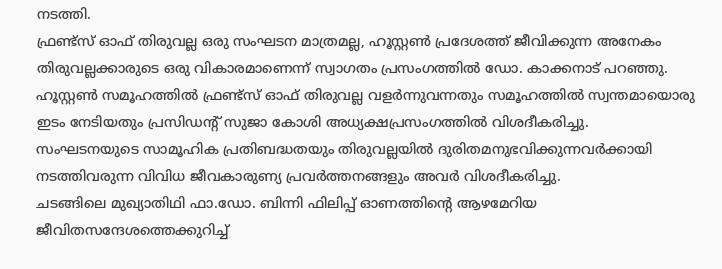നടത്തി.
ഫ്രണ്ട്സ് ഓഫ് തിരുവല്ല ഒരു സംഘടന മാത്രമല്ല, ഹൂസ്റ്റൺ പ്രദേശത്ത് ജീവിക്കുന്ന അനേകം തിരുവല്ലക്കാരുടെ ഒരു വികാരമാണെന്ന് സ്വാഗതം പ്രസംഗത്തിൽ ഡോ. കാക്കനാട് പറഞ്ഞു.
ഹൂസ്റ്റൺ സമൂഹത്തിൽ ഫ്രണ്ട്സ് ഓഫ് തിരുവല്ല വളർന്നുവന്നതും സമൂഹത്തിൽ സ്വന്തമായൊരു ഇടം നേടിയതും പ്രസിഡന്റ് സുജാ കോശി അധ്യക്ഷപ്രസംഗത്തിൽ വിശദീകരിച്ചു.
സംഘടനയുടെ സാമൂഹിക പ്രതിബദ്ധതയും തിരുവല്ലയിൽ ദുരിതമനുഭവിക്കുന്നവർക്കായി നടത്തിവരുന്ന വിവിധ ജീവകാരുണ്യ പ്രവർത്തനങ്ങളും അവർ വിശദീകരിച്ചു.
ചടങ്ങിലെ മുഖ്യാതിഥി ഫാ.ഡോ. ബിന്നി ഫിലിപ്പ് ഓണത്തിന്റെ ആഴമേറിയ ജീവിതസന്ദേശത്തെക്കുറിച്ച്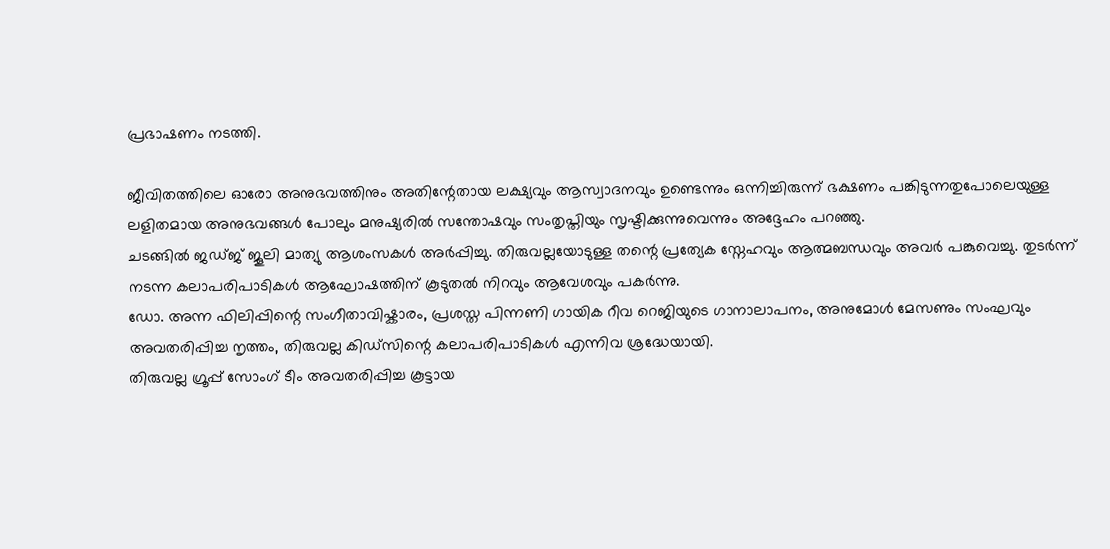പ്രഭാഷണം നടത്തി.

ജീവിതത്തിലെ ഓരോ അനുഭവത്തിനും അതിന്റേതായ ലക്ഷ്യവും ആസ്വാദനവും ഉണ്ടെന്നും ഒന്നിച്ചിരുന്ന് ഭക്ഷണം പങ്കിടുന്നതുപോലെയുള്ള ലളിതമായ അനുഭവങ്ങൾ പോലും മനുഷ്യരിൽ സന്തോഷവും സംതൃപ്തിയും സൃഷ്ടിക്കുന്നുവെന്നും അദ്ദേഹം പറഞ്ഞു.
ചടങ്ങിൽ ജഡ്ജ് ജൂലി മാത്യു ആശംസകൾ അർപ്പിച്ചു. തിരുവല്ലയോടുള്ള തന്റെ പ്രത്യേക സ്നേഹവും ആത്മബന്ധവും അവർ പങ്കുവെച്ചു. തുടർന്ന് നടന്ന കലാപരിപാടികൾ ആഘോഷത്തിന് കൂടുതൽ നിറവും ആവേശവും പകർന്നു.
ഡോ. അന്ന ഫിലിപ്പിന്റെ സംഗീതാവിഷ്കാരം, പ്രശസ്ത പിന്നണി ഗായിക റീവ റെജിയുടെ ഗാനാലാപനം, അനുമോൾ മേസണും സംഘവും അവതരിപ്പിച്ച നൃത്തം, തിരുവല്ല കിഡ്സിന്റെ കലാപരിപാടികൾ എന്നിവ ശ്രദ്ധേയായി.
തിരുവല്ല ഗ്രൂപ്പ് സോംഗ് ടീം അവതരിപ്പിച്ച കൂട്ടായ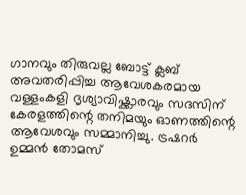ഗാനവും തിരുവല്ല ബോട്ട് ക്ലബ് അവതരിപ്പിച്ച ആവേശകരമായ വള്ളംകളി ദൃശ്യാവിഷ്ക്കാരവും സദസിന് കേരളത്തിന്റെ തനിമയും ഓണത്തിന്റെ ആവേശവും സമ്മാനിച്ചു. ട്രഷറർ ഉമ്മൻ തോമസ്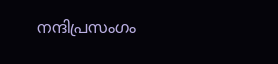നന്ദിപ്രസംഗം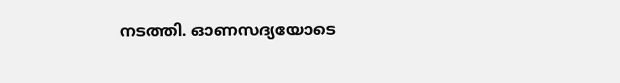നടത്തി. ഓണസദ്യയോടെ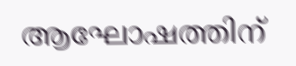ആഘോഷത്തിന്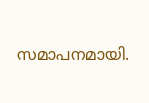സമാപനമായി.